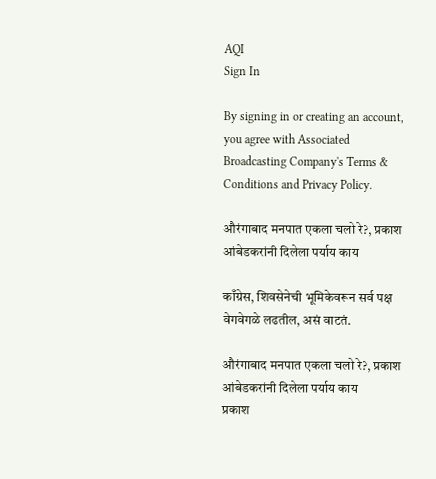AQI
Sign In

By signing in or creating an account, you agree with Associated Broadcasting Company's Terms & Conditions and Privacy Policy.

औरंगाबाद मनपात एकला चलो रे?, प्रकाश आंबेडकरांनी दिलेला पर्याय काय

काँग्रेस, शिवसेनेची भूमिकेवरून सर्व पक्ष वेगवेगळे लढतील, असं वाटतं.

औरंगाबाद मनपात एकला चलो रे?, प्रकाश आंबेडकरांनी दिलेला पर्याय काय
प्रकाश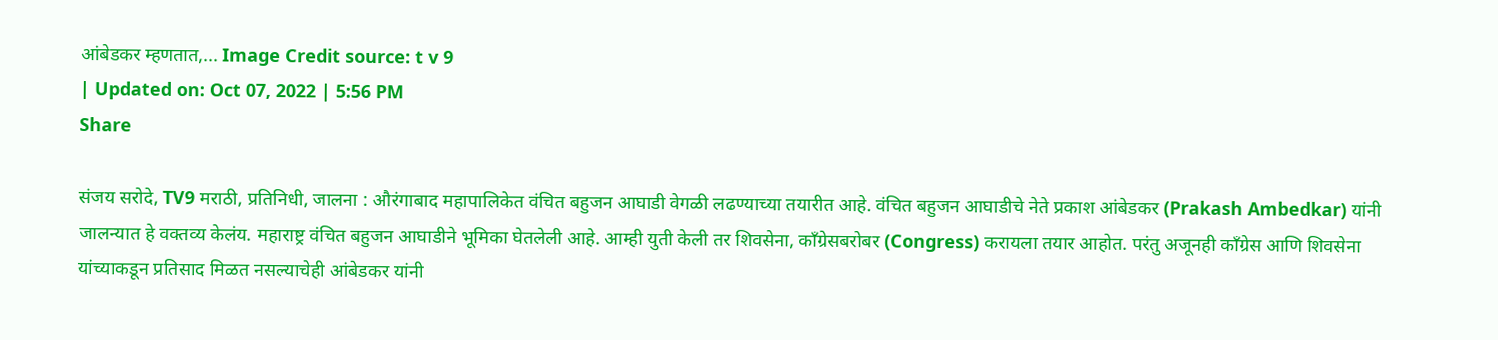आंबेडकर म्हणतात,... Image Credit source: t v 9
| Updated on: Oct 07, 2022 | 5:56 PM
Share

संजय सरोदे, TV9 मराठी, प्रतिनिधी, जालना : औरंगाबाद महापालिकेत वंचित बहुजन आघाडी वेगळी लढण्याच्या तयारीत आहे. वंचित बहुजन आघाडीचे नेते प्रकाश आंबेडकर (Prakash Ambedkar) यांनी जालन्यात हे वक्तव्य केलंय. महाराष्ट्र वंचित बहुजन आघाडीने भूमिका घेतलेली आहे. आम्ही युती केली तर शिवसेना, काँग्रेसबरोबर (Congress) करायला तयार आहोत. परंतु अजूनही काँग्रेस आणि शिवसेना यांच्याकडून प्रतिसाद मिळत नसल्याचेही आंबेडकर यांनी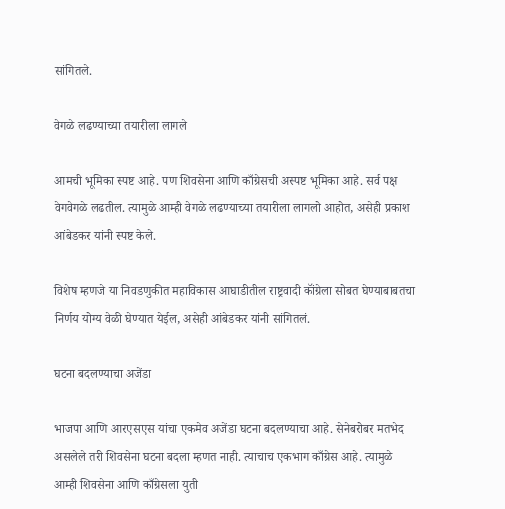सांगितले.

वेगळे लढण्याच्या तयारीला लागले

आमची भूमिका स्पष्ट आहे. पण शिवसेना आणि काँग्रेसची अस्पष्ट भूमिका आहे. सर्व पक्ष वेगवेगळे लढतील. त्यामुळे आम्ही वेगळे लढण्याच्या तयारीला लागलो आहोत, असेही प्रकाश आंबेडकर यांनी स्पष्ट केले.

विशेष म्हणजे या निवडणुकीत महाविकास आघाडीतील राष्ट्रवादी कॉंग्रेला सोबत घेण्याबाबतचा निर्णय योग्य वेळी घेण्यात येईल, असेही आंबेडकर यांनी सांगितलं.

घटना बदलण्याचा अजेंडा

भाजपा आणि आरएसएस यांचा एकमेव अजेंडा घटना बदलण्याचा आहे. सेनेबरोबर मतभेद असलेले तरी शिवसेना घटना बदला म्हणत नाही. त्याचाच एकभाग काँग्रेस आहे. त्यामुळे आम्ही शिवसेना आणि काँग्रेसला युती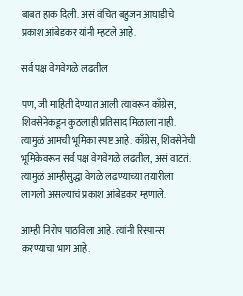बाबत हाक दिली. असं वंचित बहुजन आघाडीचे प्रकाश आंबेडकर यांनी म्हटले आहे.

सर्व पक्ष वेगवेगळे लढतील

पण, जी माहिती देण्यात आली त्यावरून काँग्रेस, शिवसेनेकडून कुठलाही प्रतिसाद मिळाला नाही. त्यामुळं आमची भूमिका स्पष्ट आहे. काँग्रेस, शिवसेनेची भूमिकेवरून सर्व पक्ष वेगवेगळे लढतील, असं वाटतं. त्यामुळं आम्हीसुद्धा वेगळे लढण्याच्या तयारीला लागलो असल्याचं प्रकाश आंबेडकर म्हणाले.

आम्ही निरोप पाठविला आहे. त्यांनी रिस्पान्स करण्याचा भाग आहे.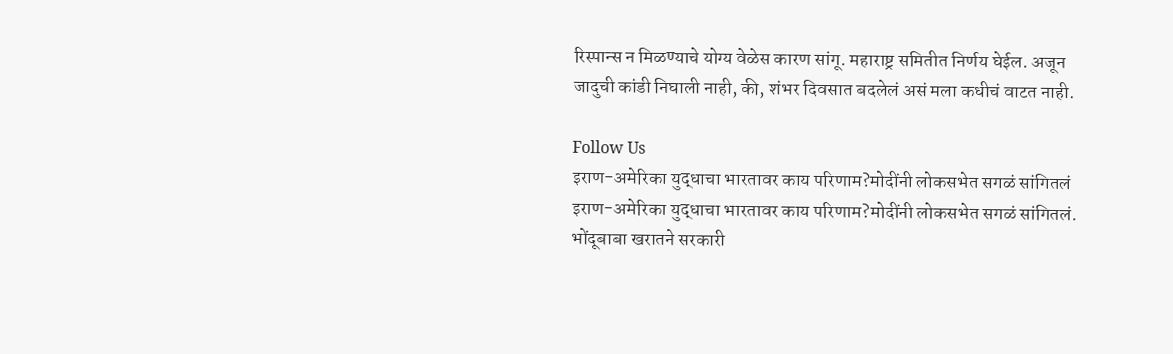रिस्पान्स न मिळण्याचे योग्य वेळेस कारण सांगू. महाराष्ट्र समितीत निर्णय घेईल. अजून जादुची कांडी निघाली नाही, की, शंभर दिवसात बदलेलं असं मला कधीचं वाटत नाही.

Follow Us
इराण-अमेरिका युद्धाचा भारतावर काय परिणाम?मोदींनी लोकसभेत सगळं सांगितलं
इराण-अमेरिका युद्धाचा भारतावर काय परिणाम?मोदींनी लोकसभेत सगळं सांगितलं.
भोंदूबाबा खरातने सरकारी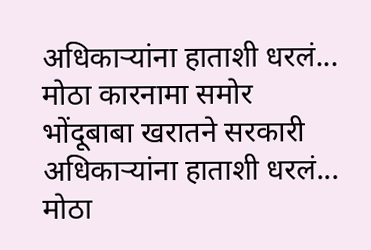अधिकाऱ्यांना हाताशी धरलं... मोठा कारनामा समोर
भोंदूबाबा खरातने सरकारी अधिकाऱ्यांना हाताशी धरलं... मोठा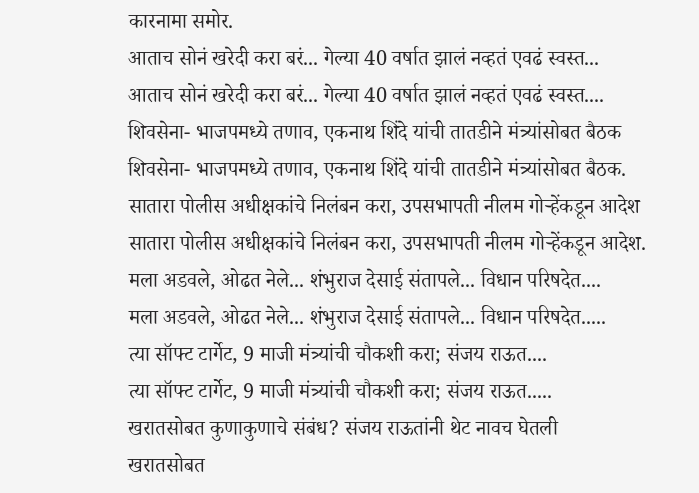कारनामा समोर.
आताच सोनं खरेदी करा बरं... गेल्या 40 वर्षात झालं नव्हतं एवढं स्वस्त...
आताच सोनं खरेदी करा बरं... गेल्या 40 वर्षात झालं नव्हतं एवढं स्वस्त....
शिवसेना- भाजपमध्ये तणाव, एकनाथ शिंदे यांची तातडीने मंत्र्यांसोबत बैठक
शिवसेना- भाजपमध्ये तणाव, एकनाथ शिंदे यांची तातडीने मंत्र्यांसोबत बैठक.
सातारा पोलीस अधीक्षकांचे निलंबन करा, उपसभापती नीलम गोऱ्हेंकडून आदेश
सातारा पोलीस अधीक्षकांचे निलंबन करा, उपसभापती नीलम गोऱ्हेंकडून आदेश.
मला अडवले, ओढत नेले... शंभुराज देसाई संतापले... विधान परिषदेत....
मला अडवले, ओढत नेले... शंभुराज देसाई संतापले... विधान परिषदेत.....
त्या सॉफ्ट टार्गेट, 9 माजी मंत्र्यांची चौकशी करा; संजय राऊत....
त्या सॉफ्ट टार्गेट, 9 माजी मंत्र्यांची चौकशी करा; संजय राऊत.....
खरातसोबत कुणाकुणाचे संबंध? संजय राऊतांनी थेट नावच घेतली
खरातसोबत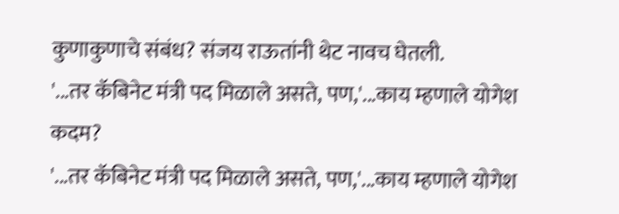कुणाकुणाचे संबंध? संजय राऊतांनी थेट नावच घेतली.
'...तर कॅबिनेट मंत्री पद मिळाले असते, पण,'...काय म्हणाले योगेश कदम?
'...तर कॅबिनेट मंत्री पद मिळाले असते, पण,'...काय म्हणाले योगेश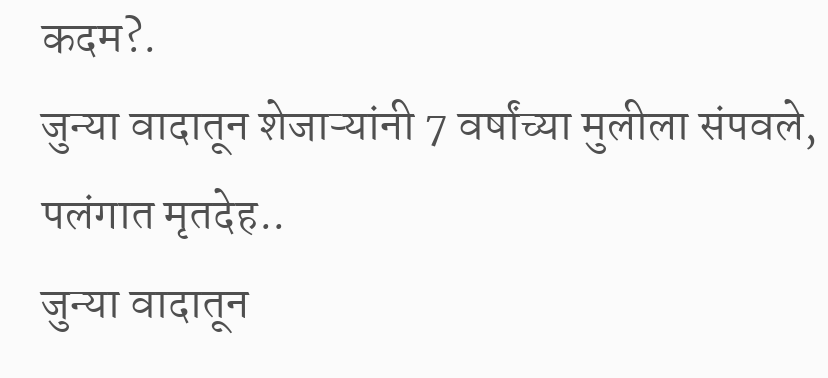कदम?.
जुन्या वादातून शेजाऱ्यांनी 7 वर्षांच्या मुलीला संपवले, पलंगात मृतदेह..
जुन्या वादातून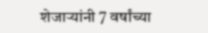शेजाऱ्यांनी 7 वर्षांच्या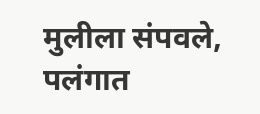मुलीला संपवले, पलंगात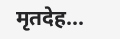मृतदेह...